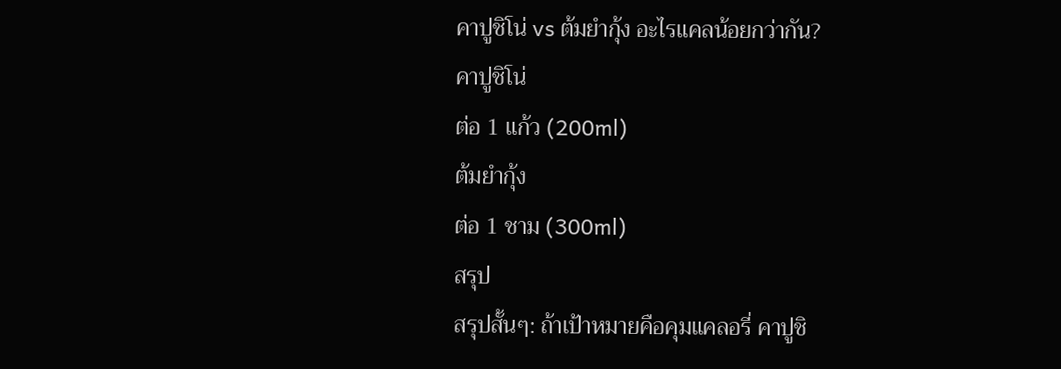คาปูชิโน่ vs ต้มยำกุ้ง อะไรแคลน้อยกว่ากัน?
คาปูชิโน่
ต่อ 1 แก้ว (200ml)
ต้มยำกุ้ง
ต่อ 1 ชาม (300ml)
สรุป
สรุปสั้นๆ: ถ้าเป้าหมายคือคุมแคลอรี่ คาปูชิ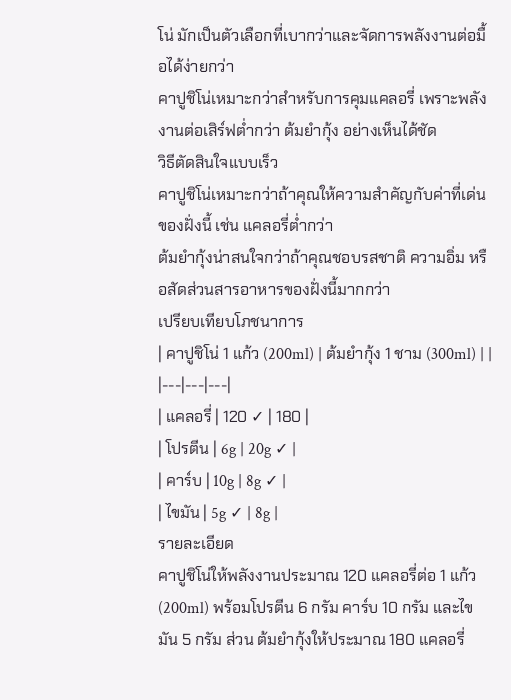โน่ มักเป็นตัวเลือกที่เบากว่าและจัดการพลังงานต่อมื้อได้ง่ายกว่า
คาปูชิโน่เหมาะกว่าสำหรับการคุมแคลอรี่ เพราะพลังงานต่อเสิร์ฟต่ำกว่า ต้มยำกุ้ง อย่างเห็นได้ชัด
วิธีตัดสินใจแบบเร็ว
คาปูชิโน่เหมาะกว่าถ้าคุณให้ความสำคัญกับค่าที่เด่นของฝั่งนี้ เช่น แคลอรี่ต่ำกว่า
ต้มยำกุ้งน่าสนใจกว่าถ้าคุณชอบรสชาติ ความอิ่ม หรือสัดส่วนสารอาหารของฝั่งนี้มากกว่า
เปรียบเทียบโภชนาการ
| คาปูชิโน่ 1 แก้ว (200ml) | ต้มยำกุ้ง 1 ชาม (300ml) | |
|---|---|---|
| แคลอรี่ | 120 ✓ | 180 |
| โปรตีน | 6g | 20g ✓ |
| คาร์บ | 10g | 8g ✓ |
| ไขมัน | 5g ✓ | 8g |
รายละเอียด
คาปูชิโน่ให้พลังงานประมาณ 120 แคลอรี่ต่อ 1 แก้ว (200ml) พร้อมโปรตีน 6 กรัม คาร์บ 10 กรัม และไขมัน 5 กรัม ส่วน ต้มยำกุ้งให้ประมาณ 180 แคลอรี่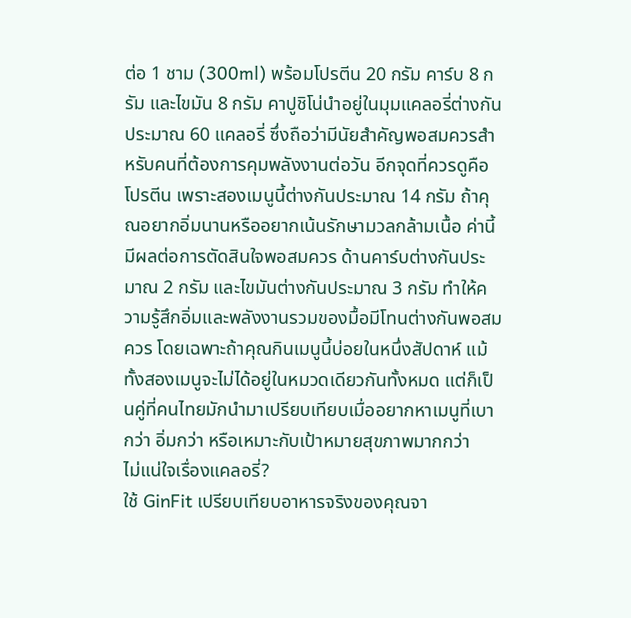ต่อ 1 ชาม (300ml) พร้อมโปรตีน 20 กรัม คาร์บ 8 กรัม และไขมัน 8 กรัม คาปูชิโน่นำอยู่ในมุมแคลอรี่ต่างกันประมาณ 60 แคลอรี่ ซึ่งถือว่ามีนัยสำคัญพอสมควรสำหรับคนที่ต้องการคุมพลังงานต่อวัน อีกจุดที่ควรดูคือโปรตีน เพราะสองเมนูนี้ต่างกันประมาณ 14 กรัม ถ้าคุณอยากอิ่มนานหรืออยากเน้นรักษามวลกล้ามเนื้อ ค่านี้มีผลต่อการตัดสินใจพอสมควร ด้านคาร์บต่างกันประมาณ 2 กรัม และไขมันต่างกันประมาณ 3 กรัม ทำให้ความรู้สึกอิ่มและพลังงานรวมของมื้อมีโทนต่างกันพอสมควร โดยเฉพาะถ้าคุณกินเมนูนี้บ่อยในหนึ่งสัปดาห์ แม้ทั้งสองเมนูจะไม่ได้อยู่ในหมวดเดียวกันทั้งหมด แต่ก็เป็นคู่ที่คนไทยมักนำมาเปรียบเทียบเมื่ออยากหาเมนูที่เบากว่า อิ่มกว่า หรือเหมาะกับเป้าหมายสุขภาพมากกว่า
ไม่แน่ใจเรื่องแคลอรี่?
ใช้ GinFit เปรียบเทียบอาหารจริงของคุณจา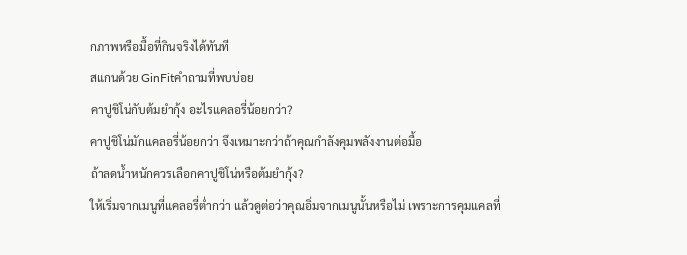กภาพหรือมื้อที่กินจริงได้ทันที
สแกนด้วย GinFitคำถามที่พบบ่อย
คาปูชิโน่กับต้มยำกุ้ง อะไรแคลอรี่น้อยกว่า?
คาปูชิโน่มักแคลอรี่น้อยกว่า จึงเหมาะกว่าถ้าคุณกำลังคุมพลังงานต่อมื้อ
ถ้าลดน้ำหนักควรเลือกคาปูชิโน่หรือต้มยำกุ้ง?
ให้เริ่มจากเมนูที่แคลอรี่ต่ำกว่า แล้วดูต่อว่าคุณอิ่มจากเมนูนั้นหรือไม่ เพราะการคุมแคลที่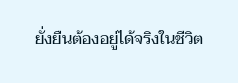ยั่งยืนต้องอยู่ได้จริงในชีวิต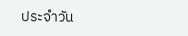ประจำวัน